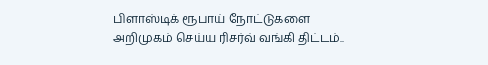பிளாஸ்டிக் ரூபாய் நோட்டுகளை அறிமுகம் செய்ய ரிசர்வ் வங்கி திட்டம்..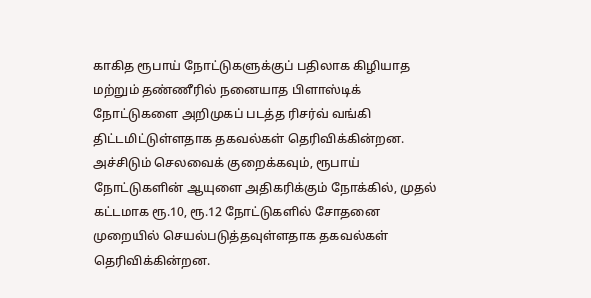காகித ரூபாய் நோட்டுகளுக்குப் பதிலாக கிழியாத மற்றும் தண்ணீரில் நனையாத பிளாஸ்டிக் நோட்டுகளை அறிமுகப் படத்த ரிசர்வ் வங்கி திட்டமிட்டுள்ளதாக தகவல்கள் தெரிவிக்கின்றன.
அச்சிடும் செலவைக் குறைக்கவும், ரூபாய் நோட்டுகளின் ஆயுளை அதிகரிக்கும் நோக்கில், முதல் கட்டமாக ரூ.10, ரூ.12 நோட்டுகளில் சோதனை முறையில் செயல்படுத்தவுள்ளதாக தகவல்கள் தெரிவிக்கின்றன.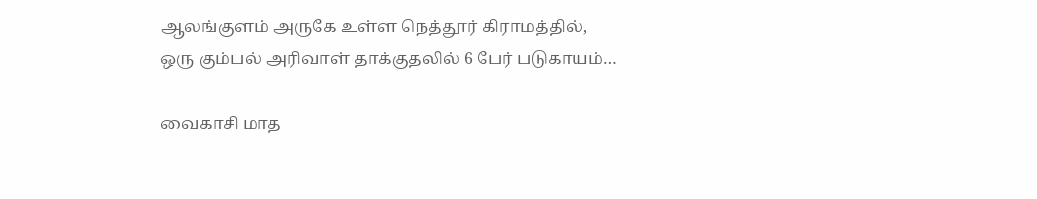ஆலங்குளம் அருகே உள்ள நெத்தூர் கிராமத்தில், ஒரு கும்பல் அரிவாள் தாக்குதலில் 6 பேர் படுகாயம்…

வைகாசி மாத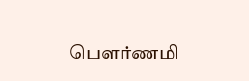பௌர்ணமி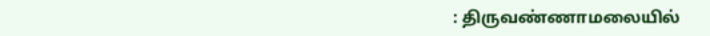: திருவண்ணாமலையில்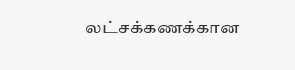லட்சக்கணக்கான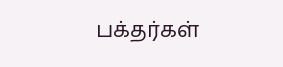பக்தர்கள்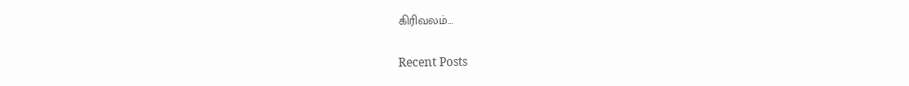கிரிவலம்…

Recent Posts